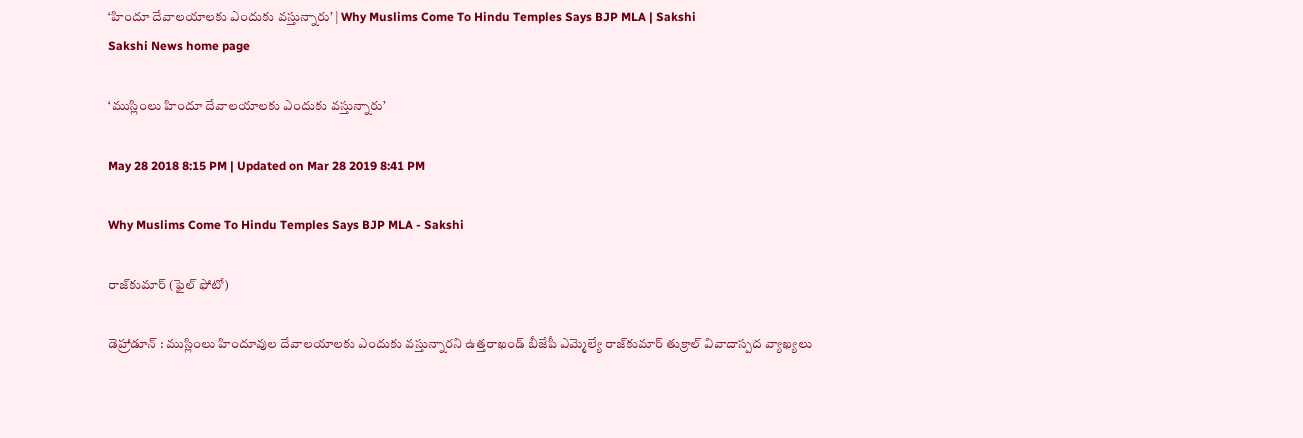‘హిందూ దేవాలయాలకు ఎందుకు వస్తున్నారు’ | Why Muslims Come To Hindu Temples Says BJP MLA | Sakshi
Sakshi News home page

‘ముస్లింలు హిందూ దేవాలయాలకు ఎందుకు వస్తున్నారు’

May 28 2018 8:15 PM | Updated on Mar 28 2019 8:41 PM

Why Muslims Come To Hindu Temples Says BJP MLA - Sakshi

రాజ్‌కుమార్‌ (ఫైల్‌ ఫోటో)

డెహ్రాడూన్ : ముస్లింలు హిందూవుల దేవాలయాలకు ఎందుకు వస్తున్నారని ఉత్తరాఖండ్ బీజేపీ ఎమ్మెల్యే రాజ్‌కుమార్‌ తుక్రాల్‌ వివాదాస్పద వ్యాఖ్యలు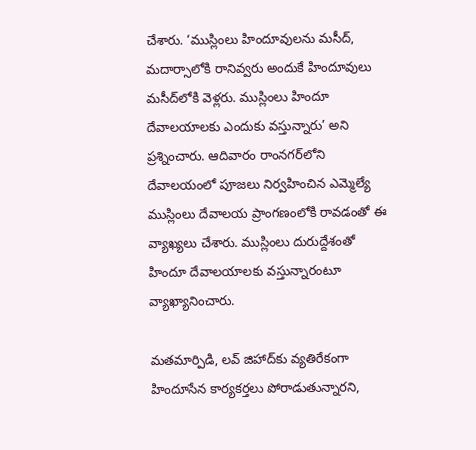చేశారు. ‘ముస్లింలు హిందూవులను మసీద్‌, మదార్సాలోకి రానివ్వరు అందుకే హిందూవులు మసీద్‌లోకి వెళ్లరు. ముస్లింలు హిందూ దేవాలయాలకు ఎందుకు వస్తున్నారు’ అని ప్రశ్నించారు. ఆదివారం రాంనగర్‌లోని దేవాలయంలో పూజలు నిర్వహించిన ఎమ్మెల్యే ముస్లింలు దేవాలయ ప్రాంగణంలోకి రావడంతో ఈ వ్యాఖ్యలు చేశారు. ముస్లింలు దురుద్దేశంతో హిందూ దేవాలయాలకు వస్తున్నారంటూ వ్యాఖ్యానించారు.

మతమార్పిడి, లవ్‌ జిహాద్‌కు వ్యతిరేకంగా హిందూసేన కార్యకర్తలు పోరాడుతున్నారని,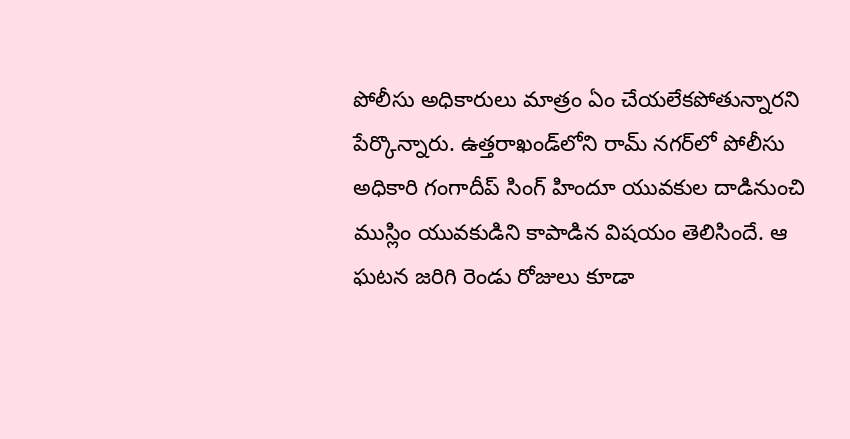పోలీసు అధికారులు మాత్రం ఏం చేయలేకపోతున్నారని పేర్కొన్నారు. ఉత్తరాఖండ్‌లోని రామ్‌ నగర్‌లో పోలీసు అధికారి గంగాదీప్‌ సింగ్‌ హిందూ యువకుల దాడినుంచి  ముస్లిం యువకుడిని కాపాడిన విషయం తెలిసిందే. ఆ ఘటన జరిగి రెండు రోజులు కూడా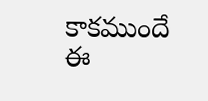కాకముందే ఈ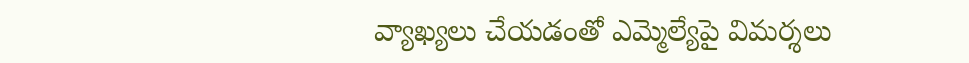వ్యాఖ్యలు చేయడంతో ఎమ్మెల్యేపై విమర్శలు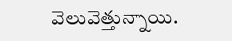వెలువెత్తున్నాయి.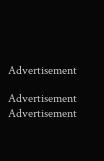Advertisement

Advertisement
Advertisement